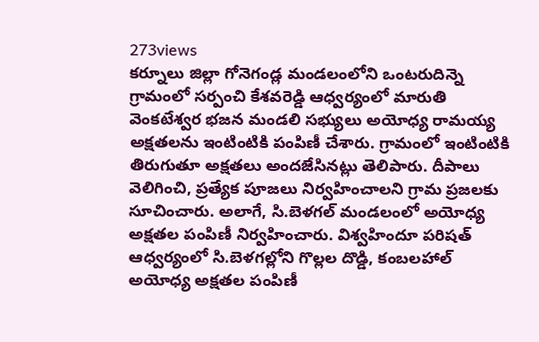273views
కర్నూలు జిల్లా గోనెగండ్ల మండలంలోని ఒంటరుదిన్నె గ్రామంలో సర్పంచి కేశవరెడ్డి ఆధ్వర్యంలో మారుతి వెంకటేశ్వర భజన మండలి సభ్యులు అయోధ్య రామయ్య అక్షతలను ఇంటింటికి పంపిణీ చేశారు. గ్రామంలో ఇంటింటికి తిరుగుతూ అక్షతలు అందజేసినట్లు తెలిపారు. దీపాలు వెలిగించి, ప్రత్యేక పూజలు నిర్వహించాలని గ్రామ ప్రజలకు సూచించారు. అలాగే, సి.బెళగల్ మండలంలో అయోధ్య అక్షతల పంపిణీ నిర్వహించారు. విశ్వహిందూ పరిషత్ ఆధ్వర్యంలో సి.బెళగల్లోని గొల్లల దొడ్డి, కంబలహాల్ అయోధ్య అక్షతల పంపిణీ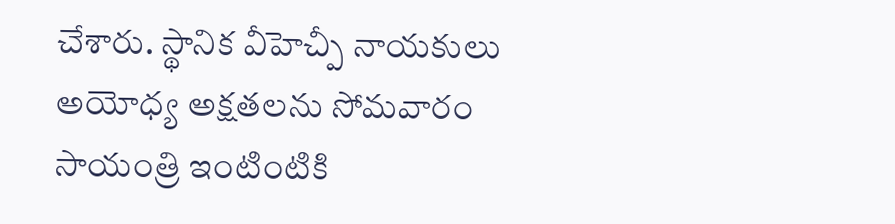చేశారు. స్థానిక వీహెచ్పీ నాయకులు అయోధ్య అక్షతలను సోమవారం సాయంత్రి ఇంటింటికి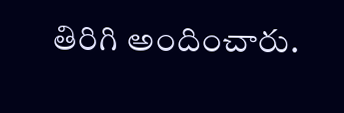తిరిగి అందించారు.